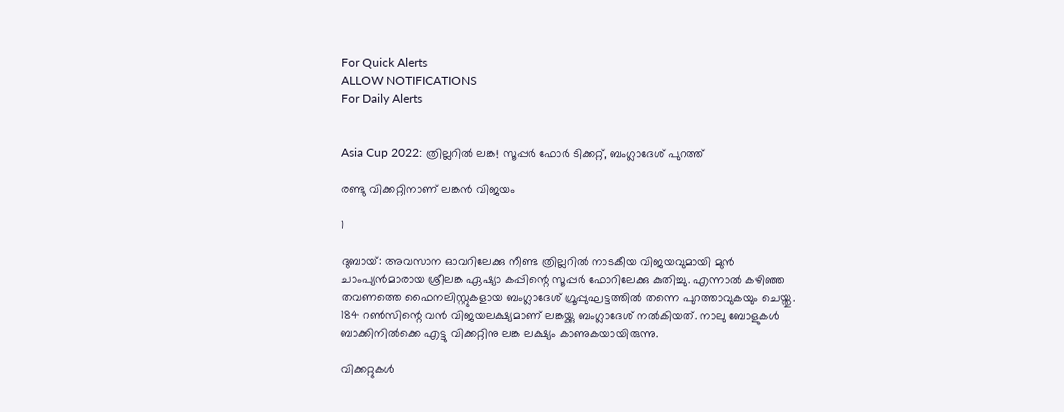For Quick Alerts
ALLOW NOTIFICATIONS
For Daily Alerts


Asia Cup 2022: ത്രില്ലറില്‍ ലങ്ക! സൂപ്പര്‍ ഫോര്‍ ടിക്കറ്റ്, ബംഗ്ലാദേശ് പുറത്ത്

രണ്ടു വിക്കറ്റിനാണ് ലങ്കന്‍ വിജയം

1

ദുബായ്: അവസാന ഓവറിലേക്കു നീണ്ട ത്രില്ലറില്‍ നാടകീയ വിജയവുമായി മുന്‍ ചാംപ്യന്‍മാരായ ശ്രീലങ്ക ഏഷ്യാ കപ്പിന്റെ സൂപ്പര്‍ ഫോറിലേക്കു കുതിച്ചു. എന്നാല്‍ കഴിഞ്ഞ തവണത്തെ ഫൈനലിസ്റ്റുകളായ ബംഗ്ലാദേശ് ഗ്രൂപ്പുഘട്ടത്തില്‍ തന്നെ പുറത്താവുകയും ചെയ്തു. 184 റണ്‍സിന്റെ വന്‍ വിജയലക്ഷ്യമാണ് ലങ്കയ്ക്കു ബംഗ്ലാദേശ് നല്‍കിയത്. നാലു ബോളുകള്‍ ബാക്കിനില്‍ക്കെ എട്ടു വിക്കറ്റിനു ലങ്ക ലക്ഷ്യം കാണുകയായിരുന്നു.

വിക്കറ്റുകള്‍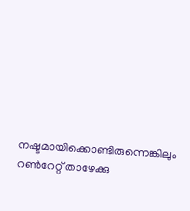നഷ്ടമായിക്കൊണ്ടിരുന്നെങ്കിലും റണ്‍റേറ്റ് താഴേക്കു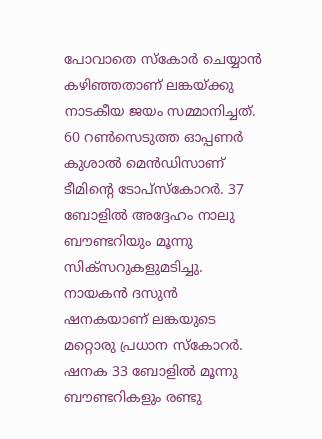പോവാതെ സ്‌കോര്‍ ചെയ്യാന്‍ കഴിഞ്ഞതാണ് ലങ്കയ്ക്കു നാടകീയ ജയം സമ്മാനിച്ചത്. 60 റണ്‍സെടുത്ത ഓപ്പണര്‍ കുശാല്‍ മെന്‍ഡിസാണ് ടീമിന്റെ ടോപ്‌സ്‌കോറര്‍. 37 ബോളില്‍ അദ്ദേഹം നാലു ബൗണ്ടറിയും മൂന്നു സിക്‌സറുകളുമടിച്ചു. നായകന്‍ ദസുന്‍ ഷനകയാണ് ലങ്കയുടെ മറ്റൊരു പ്രധാന സ്‌കോറര്‍. ഷനക 33 ബോളില്‍ മൂന്നു ബൗണ്ടറികളും രണ്ടു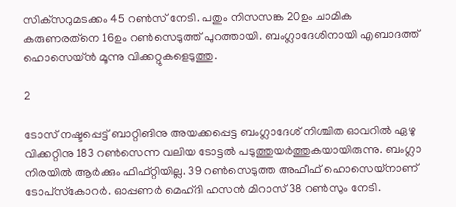സിക്‌സറുമടക്കം 45 റണ്‍സ് നേടി. പതും നിസസങ്ക 20ഉം ചാമിക കരുണരത്‌നെ 16ഉം റണ്‍സെടുത്ത് പുറത്തായി. ബംഗ്ലാദേശിനായി എബാദത്ത് ഹൊസെയ്ന്‍ മൂന്നു വിക്കറ്റുകളെടുത്തു.

2

ടോസ് നഷ്ടപ്പെട്ട് ബാറ്റിങിനു അയക്കപ്പെട്ട ബംഗ്ലാദേശ് നിശ്ചിത ഓവറില്‍ ഏഴു വിക്കറ്റിനു 183 റണ്‍സെന്ന വലിയ ടോട്ടല്‍ പടുത്തുയര്‍ത്തുകയായിരുന്നു. ബംഗ്ലാ നിരയില്‍ ആര്‍ക്കും ഫിഫ്റ്റിയില്ല. 39 റണ്‍സെടുത്ത അഫീഫ് ഹൊസെയ്‌നാണ് ടോപ്‌സ്‌കോറര്‍. ഓപ്പണര്‍ മെഹ്ദി ഹസന്‍ മിറാസ് 38 റണ്‍സും നേടി.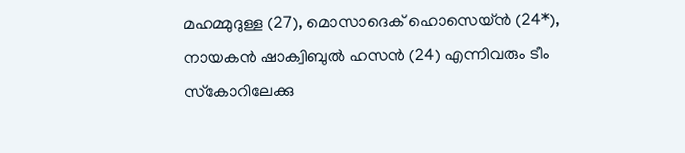മഹമ്മുദുള്ള (27), മൊസാദെക് ഹൊസെയ്ന്‍ (24*), നായകന്‍ ഷാക്വിബുല്‍ ഹസന്‍ (24) എന്നിവരും ടീം സ്‌കോറിലേക്കു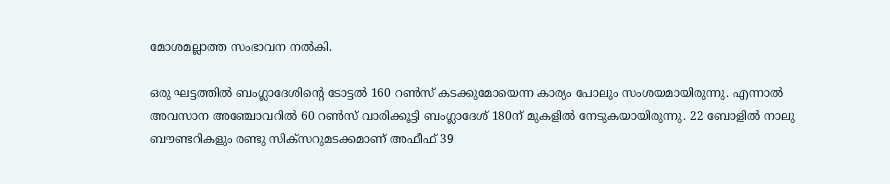മോശമല്ലാത്ത സംഭാവന നല്‍കി.

ഒരു ഘട്ടത്തില്‍ ബംഗ്ലാദേശിന്റെ ടോട്ടല്‍ 160 റണ്‍സ് കടക്കുമോയെന്ന കാര്യം പോലും സംശയമായിരുന്നു. എന്നാല്‍ അവസാന അഞ്ചോവറില്‍ 60 റണ്‍സ് വാരിക്കൂട്ടി ബംഗ്ലാദേശ് 180ന് മുകളില്‍ നേടുകയായിരുന്നു. 22 ബോളില്‍ നാലു ബൗണ്ടറികളും രണ്ടു സിക്‌സറുമടക്കമാണ് അഫീഫ് 39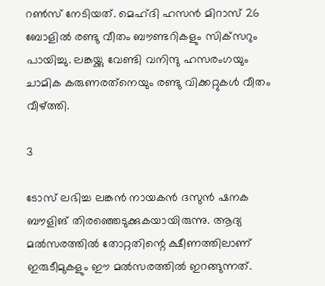റണ്‍സ് നേടിയത്. മെഹ്ദി ഹസന്‍ മിറാസ് 26 ബോളില്‍ രണ്ടു വീതം ബൗണ്ടറികളും സിക്‌സറും പായിച്ചു. ലങ്കയ്ക്കു വേണ്ടി വനിന്ദു ഹസരംഗയും ചാമിക കരുണരത്‌നെയും രണ്ടു വിക്കറ്റുകള്‍ വീതം വീഴ്ത്തി.

3

ടോസ് ലഭിച്ച ലങ്കന്‍ നായകന്‍ ദസുന്‍ ഷനക ബൗളിങ് തിരഞ്ഞെടുക്കുകയായിരുന്നു. ആദ്യ മല്‍സരത്തില്‍ തോറ്റതിന്റെ ക്ഷീണത്തിലാണ് ഇരുടീമുകളും ഈ മല്‍സരത്തില്‍ ഇറങ്ങുന്നത്.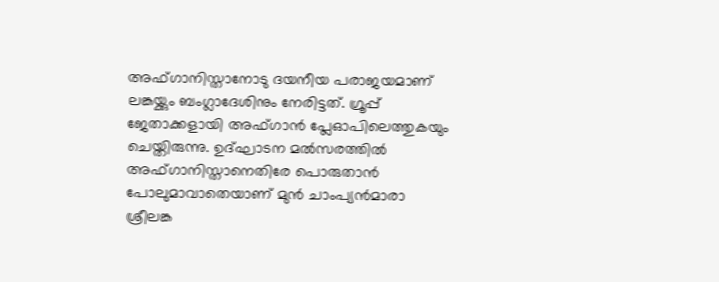അഫ്ഗാനിസ്താനോടു ദയനീയ പരാജയമാണ് ലങ്കയ്ക്കും ബംഗ്ലാദേശിനും നേരിട്ടത്. ഗ്രൂപ്പ് ജേതാക്കളായി അഫ്ഗാന്‍ പ്ലേഓപിലെത്തുകയും ചെയ്തിരുന്നു. ഉദ്ഘാടന മല്‍സരത്തില്‍ അഫ്ഗാനിസ്താനെതിരേ പൊരുതാന്‍ പോലുമാവാതെയാണ് മുന്‍ ചാംപ്യന്‍മാരാ ശ്രീലങ്ക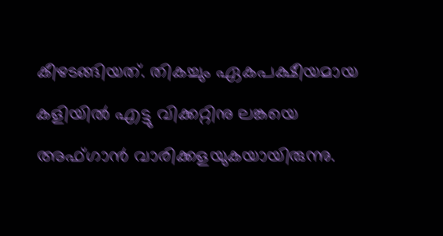കീഴടങ്ങിയത്. തികച്ചും ഏകപക്ഷീയമായ കളിയില്‍ എട്ടു വിക്കറ്റിനു ലങ്കയെ അഫ്ഗാന്‍ വാരിക്കളയുകയായിരുന്നു.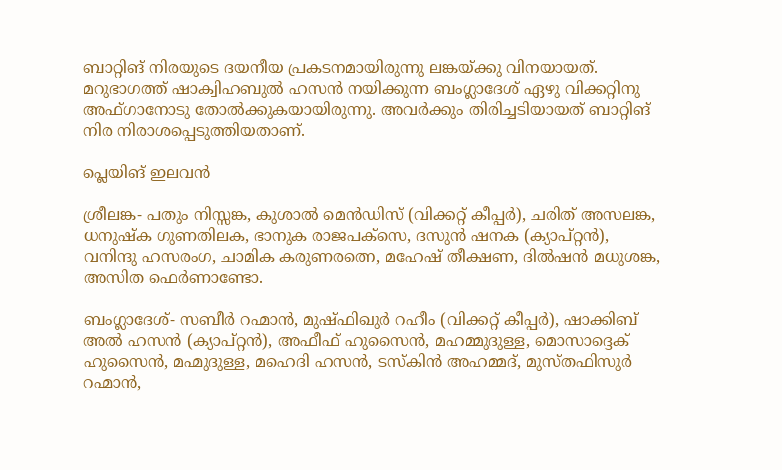ബാറ്റിങ് നിരയുടെ ദയനീയ പ്രകടനമായിരുന്നു ലങ്കയ്ക്കു വിനയായത്. മറുഭാഗത്ത് ഷാക്വിഹബുല്‍ ഹസന്‍ നയിക്കുന്ന ബംഗ്ലാദേശ് ഏഴു വിക്കറ്റിനു അഫ്ഗാനോടു തോല്‍ക്കുകയായിരുന്നു. അവര്‍ക്കും തിരിച്ചടിയായത് ബാറ്റിങ് നിര നിരാശപ്പെടുത്തിയതാണ്.

പ്ലെയിങ് ഇലവന്‍

ശ്രീലങ്ക- പതും നിസ്സങ്ക, കുശാല്‍ മെന്‍ഡിസ് (വിക്കറ്റ് കീപ്പര്‍), ചരിത് അസലങ്ക, ധനുഷ്‌ക ഗുണതിലക, ഭാനുക രാജപക്സെ, ദസുന്‍ ഷനക (ക്യാപ്റ്റന്‍), വനിന്ദു ഹസരംഗ, ചാമിക കരുണരത്നെ, മഹേഷ് തീക്ഷണ, ദില്‍ഷന്‍ മധുശങ്ക, അസിത ഫെര്‍ണാണ്ടോ.

ബംഗ്ലാദേശ്- സബീര്‍ റഹ്മാന്‍, മുഷ്ഫിഖുര്‍ റഹീം (വിക്കറ്റ് കീപ്പര്‍), ഷാക്കിബ് അല്‍ ഹസന്‍ (ക്യാപ്റ്റന്‍), അഫീഫ് ഹുസൈന്‍, മഹമ്മുദുള്ള, മൊസാദ്ദെക് ഹുസൈന്‍, മഹ്മുദുള്ള, മഹെദി ഹസന്‍, ടസ്‌കിന്‍ അഹമ്മദ്, മുസ്തഫിസുര്‍ റഹ്മാന്‍,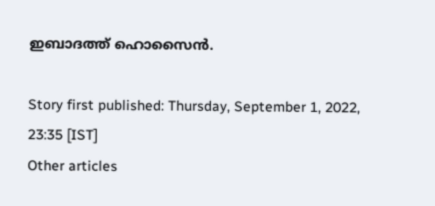ഇബാദത്ത് ഹൊസൈന്‍.

Story first published: Thursday, September 1, 2022, 23:35 [IST]
Other articles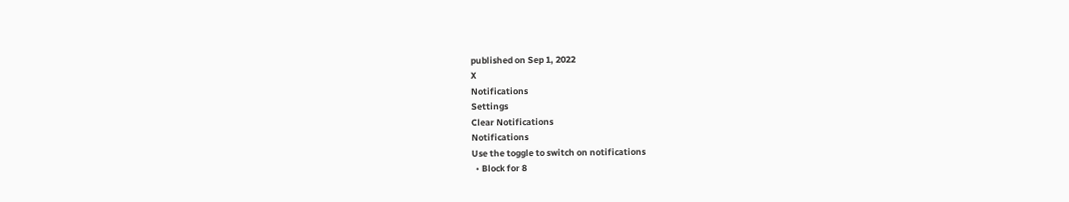published on Sep 1, 2022
X
Notifications
Settings
Clear Notifications
Notifications
Use the toggle to switch on notifications
  • Block for 8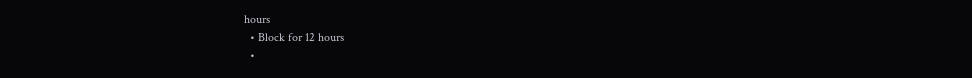hours
  • Block for 12 hours
  •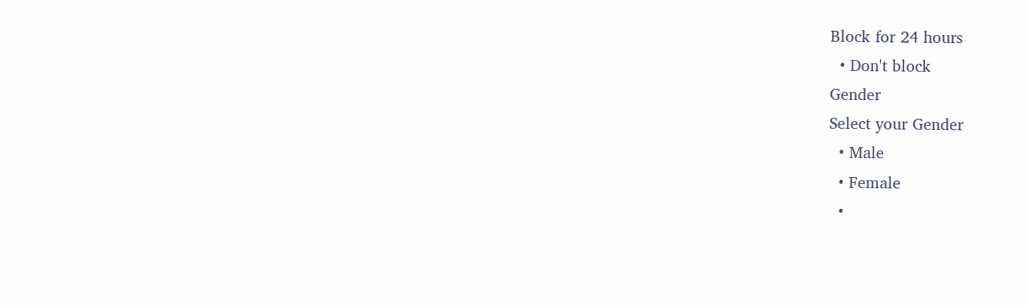Block for 24 hours
  • Don't block
Gender
Select your Gender
  • Male
  • Female
  •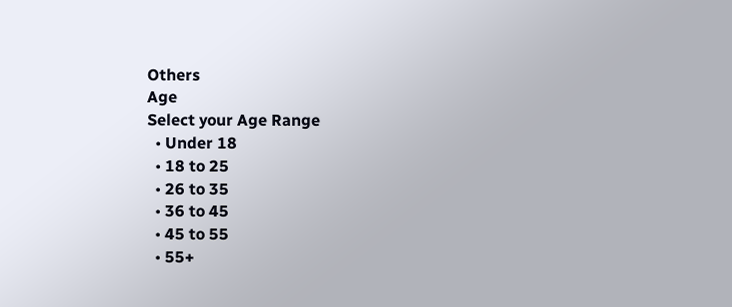Others
Age
Select your Age Range
  • Under 18
  • 18 to 25
  • 26 to 35
  • 36 to 45
  • 45 to 55
  • 55+